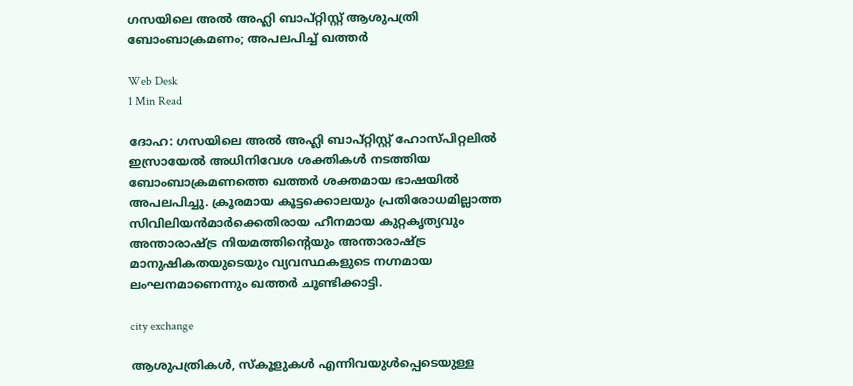ഗസയിലെ അല്‍ അഹ്ലി ബാപ്റ്റിസ്റ്റ് ആശുപത്രി ബോംബാക്രമണം; അപലപിച്ച് ഖത്തര്‍

Web Desk
1 Min Read

ദോഹ: ഗസയിലെ അല്‍ അഹ്ലി ബാപ്റ്റിസ്റ്റ് ഹോസ്പിറ്റലില്‍ ഇസ്രായേല്‍ അധിനിവേശ ശക്തികള്‍ നടത്തിയ ബോംബാക്രമണത്തെ ഖത്തര്‍ ശക്തമായ ഭാഷയില്‍ അപലപിച്ചു. ക്രൂരമായ കൂട്ടക്കൊലയും പ്രതിരോധമില്ലാത്ത സിവിലിയന്‍മാര്‍ക്കെതിരായ ഹീനമായ കുറ്റകൃത്യവും അന്താരാഷ്ട്ര നിയമത്തിന്റെയും അന്താരാഷ്ട്ര മാനുഷികതയുടെയും വ്യവസ്ഥകളുടെ നഗ്നമായ ലംഘനമാണെന്നും ഖത്തര്‍ ചൂണ്ടിക്കാട്ടി.

city exchange

ആശുപത്രികള്‍, സ്‌കൂളുകള്‍ എന്നിവയുള്‍പ്പെടെയുള്ള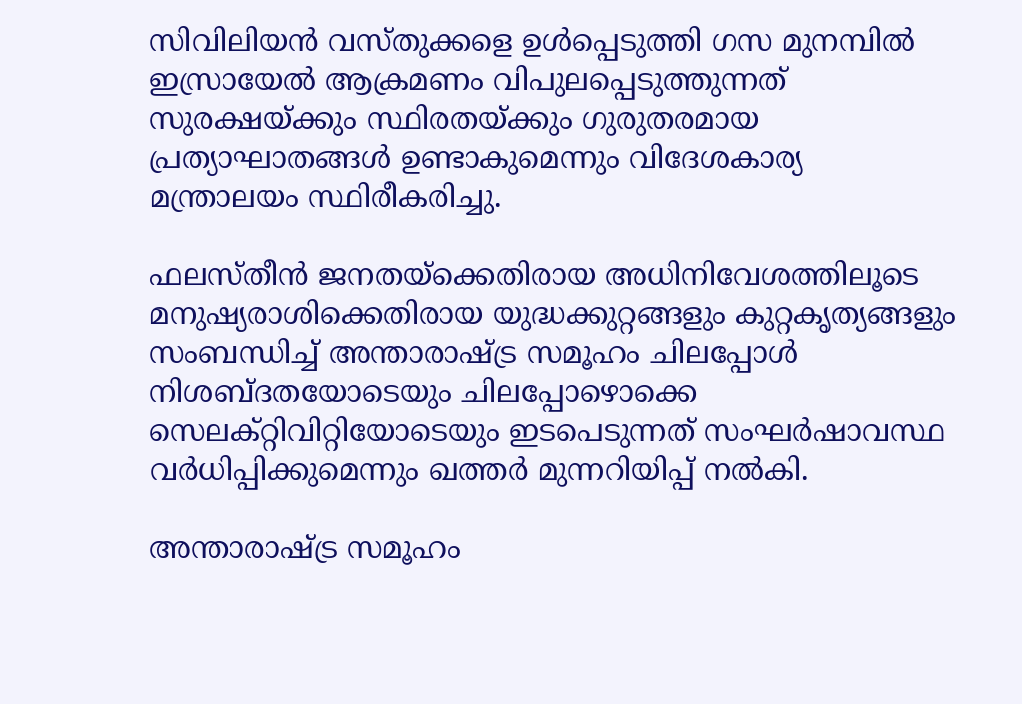സിവിലിയന്‍ വസ്തുക്കളെ ഉള്‍പ്പെടുത്തി ഗസ മുനമ്പില്‍ ഇസ്രായേല്‍ ആക്രമണം വിപുലപ്പെടുത്തുന്നത് സുരക്ഷയ്ക്കും സ്ഥിരതയ്ക്കും ഗുരുതരമായ പ്രത്യാഘാതങ്ങള്‍ ഉണ്ടാകുമെന്നും വിദേശകാര്യ മന്ത്രാലയം സ്ഥിരീകരിച്ചു.

ഫലസ്തീന്‍ ജനതയ്ക്കെതിരായ അധിനിവേശത്തിലൂടെ മനുഷ്യരാശിക്കെതിരായ യുദ്ധക്കുറ്റങ്ങളും കുറ്റകൃത്യങ്ങളും സംബന്ധിച്ച് അന്താരാഷ്ട്ര സമൂഹം ചിലപ്പോള്‍ നിശബ്ദതയോടെയും ചിലപ്പോഴൊക്കെ സെലക്റ്റിവിറ്റിയോടെയും ഇടപെടുന്നത് സംഘര്‍ഷാവസ്ഥ വര്‍ധിപ്പിക്കുമെന്നും ഖത്തര്‍ മുന്നറിയിപ്പ് നല്‍കി.

അന്താരാഷ്ട്ര സമൂഹം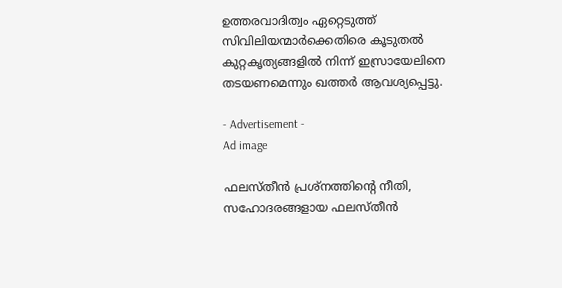ഉത്തരവാദിത്വം ഏറ്റെടുത്ത് സിവിലിയന്മാര്‍ക്കെതിരെ കൂടുതല്‍ കുറ്റകൃത്യങ്ങളില്‍ നിന്ന് ഇസ്രായേലിനെ തടയണമെന്നും ഖത്തര്‍ ആവശ്യപ്പെട്ടു.

- Advertisement -
Ad image

ഫലസ്തീന്‍ പ്രശ്‌നത്തിന്റെ നീതി, സഹോദരങ്ങളായ ഫലസ്തീന്‍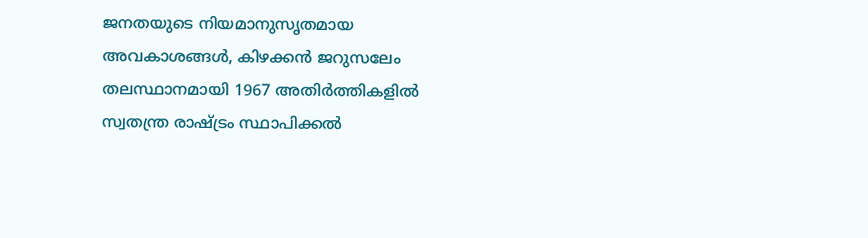ജനതയുടെ നിയമാനുസൃതമായ അവകാശങ്ങള്‍, കിഴക്കന്‍ ജറുസലേം തലസ്ഥാനമായി 1967 അതിര്‍ത്തികളില്‍ സ്വതന്ത്ര രാഷ്ട്രം സ്ഥാപിക്കല്‍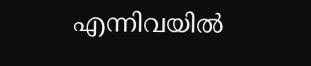എന്നിവയില്‍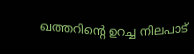ഖത്തറിന്റെ ഉറച്ച നിലപാട്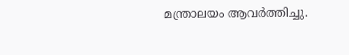മന്ത്രാലയം ആവര്‍ത്തിച്ചു.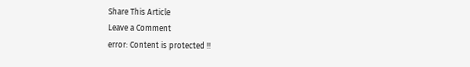Share This Article
Leave a Comment
error: Content is protected !!